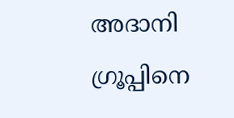അദാനി ഗ്രൂപ്പിനെ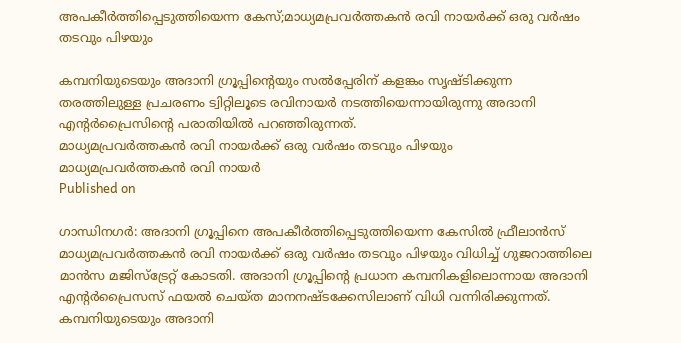അപകീര്‍ത്തിപ്പെടുത്തിയെന്ന കേസ്;മാധ്യമപ്രവർത്തകൻ രവി നായർക്ക് ഒരു വർഷം തടവും പിഴയും

കമ്പനിയുടെയും അദാനി ഗ്രൂപ്പിന്റെയും സൽപ്പേരിന് കളങ്കം സൃഷ്ടിക്കുന്ന തരത്തിലുള്ള പ്രചരണം ട്വിറ്റിലൂടെ രവിനായർ നടത്തിയെന്നായിരുന്നു അദാനി എന്റർപ്രൈസിന്റെ പരാതിയിൽ പറഞ്ഞിരുന്നത്.
മാധ്യമപ്രവർത്തകൻ രവി നായർക്ക് ഒരു വർഷം തടവും പിഴയും
മാധ്യമപ്രവർത്തകൻ രവി നായർ
Published on

ഗാന്ധിനഗർ: അദാനി ഗ്രൂപ്പിനെ അപകീർത്തിപ്പെടുത്തിയെന്ന കേസിൽ ഫ്രീലാൻസ് മാധ്യമപ്രവർത്തകൻ രവി നായർക്ക് ഒരു വർഷം തടവും പിഴയും വിധിച്ച് ഗുജറാത്തിലെ മാൻസ മജിസ്‌ട്രേറ്റ് കോടതി. അദാനി ഗ്രൂപ്പിന്റെ പ്രധാന കമ്പനികളിലൊന്നായ അദാനി എന്റർപ്രൈസസ് ഫയൽ ചെയ്ത മാനനഷ്ടക്കേസിലാണ് വിധി വന്നിരിക്കുന്നത്. കമ്പനിയുടെയും അദാനി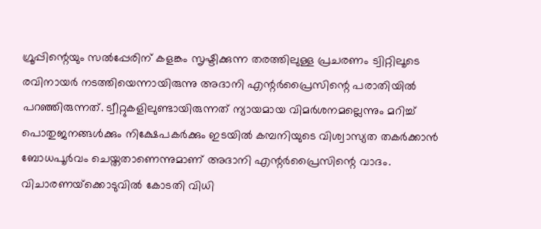ഗ്രൂപ്പിന്റെയും സൽപ്പേരിന് കളങ്കം സൃഷ്ടിക്കുന്ന തരത്തിലുള്ള പ്രചരണം ട്വിറ്റിലൂടെ രവിനായർ നടത്തിയെന്നായിരുന്നു അദാനി എന്റർപ്രൈസിന്റെ പരാതിയിൽ പറഞ്ഞിരുന്നത്. ട്വീറ്റുകളിലുണ്ടായിരുന്നത് ന്യായമായ വിമർശനമല്ലെന്നും മറിച്ച് പൊതുജനങ്ങൾക്കും നിക്ഷേപകർക്കും ഇടയിൽ കമ്പനിയുടെ വിശ്വാസ്യത തകർക്കാൻ ബോധപൂർവം ചെയ്തതാണെന്നുമാണ് അദാനി എന്റർപ്രൈസിന്റെ വാദം. വിചാരണയ്‌ക്കൊടുവില്‍ കോടതി വിധി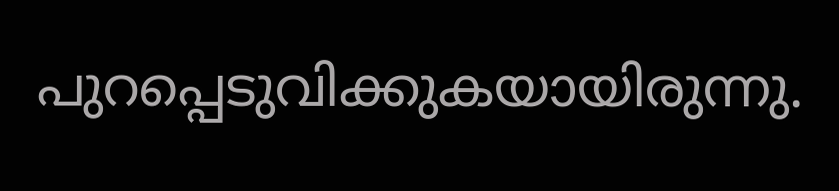പുറപ്പെടുവിക്കുകയായിരുന്നു.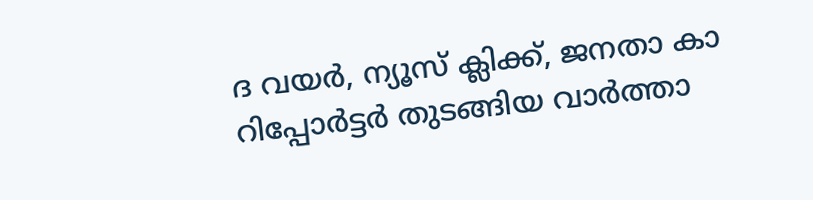ദ വയർ, ന്യൂസ് ക്ലിക്ക്, ജനതാ കാ റിപ്പോർട്ടര്‍ തുടങ്ങിയ വാർത്താ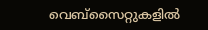വെബ്‌സൈറ്റുകളിൽ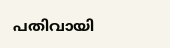പതിവായി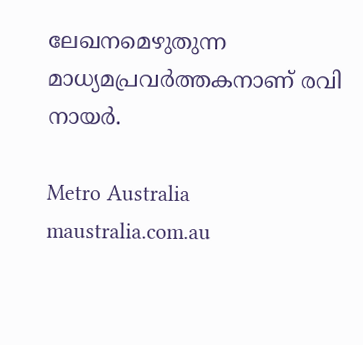ലേഖനമെഴുതുന്ന മാധ്യമപ്രവർത്തകനാണ് രവി നായർ.

Metro Australia
maustralia.com.au